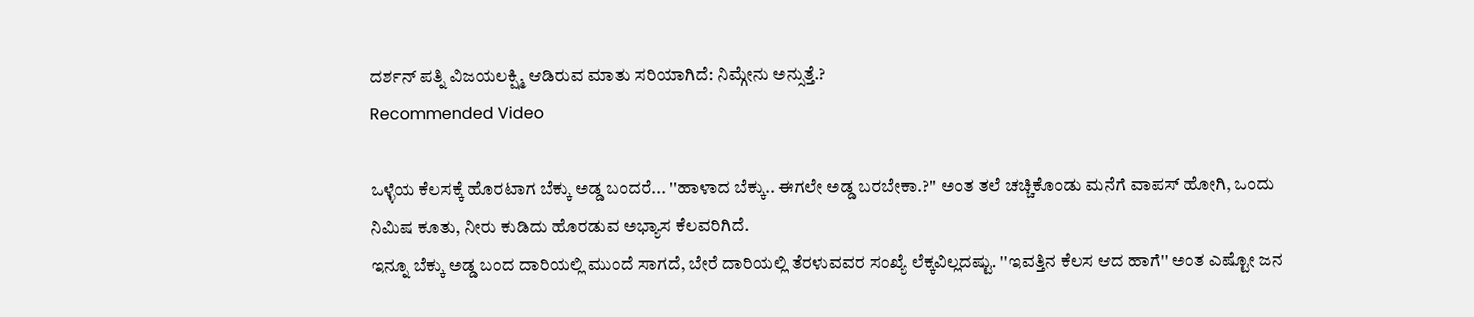ದರ್ಶನ್ ಪತ್ನಿ ವಿಜಯಲಕ್ಷ್ಮಿ ಆಡಿರುವ ಮಾತು ಸರಿಯಾಗಿದೆ: ನಿಮ್ಗೇನು ಅನ್ಸುತ್ತೆ.?
Recommended Video

ಒಳ್ಳೆಯ ಕೆಲಸಕ್ಕೆ ಹೊರಟಾಗ ಬೆಕ್ಕು ಅಡ್ಡ ಬಂದರೆ... ''ಹಾಳಾದ ಬೆಕ್ಕು.. ಈಗಲೇ ಅಡ್ಡ ಬರಬೇಕಾ.?'' ಅಂತ ತಲೆ ಚಚ್ಚಿಕೊಂಡು ಮನೆಗೆ ವಾಪಸ್ ಹೋಗಿ, ಒಂದು ನಿಮಿಷ ಕೂತು, ನೀರು ಕುಡಿದು ಹೊರಡುವ ಅಭ್ಯಾಸ ಕೆಲವರಿಗಿದೆ.
ಇನ್ನೂ ಬೆಕ್ಕು ಅಡ್ಡ ಬಂದ ದಾರಿಯಲ್ಲಿ ಮುಂದೆ ಸಾಗದೆ, ಬೇರೆ ದಾರಿಯಲ್ಲಿ ತೆರಳುವವರ ಸಂಖ್ಯೆ ಲೆಕ್ಕವಿಲ್ಲದಷ್ಟು. ''ಇವತ್ತಿನ ಕೆಲಸ ಆದ ಹಾಗೆ'' ಅಂತ ಎಷ್ಟೋ ಜನ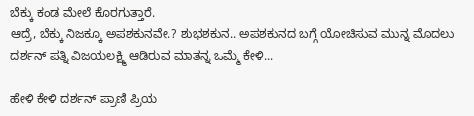ಬೆಕ್ಕು ಕಂಡ ಮೇಲೆ ಕೊರಗುತ್ತಾರೆ.
ಆದ್ರೆ, ಬೆಕ್ಕು ನಿಜಕ್ಕೂ ಅಪಶಕುನವೇ.? ಶುಭಶಕುನ.. ಅಪಶಕುನದ ಬಗ್ಗೆ ಯೋಚಿಸುವ ಮುನ್ನ ಮೊದಲು ದರ್ಶನ್ ಪತ್ನಿ ವಿಜಯಲಕ್ಷ್ಮಿ ಆಡಿರುವ ಮಾತನ್ನ ಒಮ್ಮೆ ಕೇಳಿ...

ಹೇಳಿ ಕೇಳಿ ದರ್ಶನ್ ಪ್ರಾಣಿ ಪ್ರಿಯ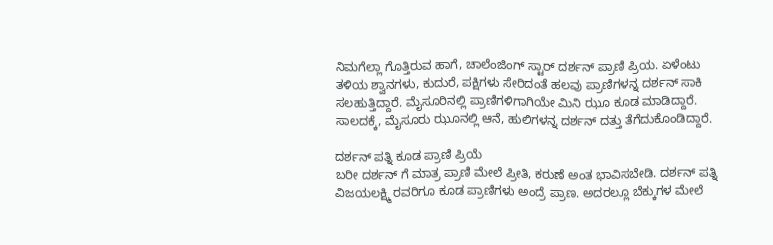ನಿಮಗೆಲ್ಲಾ ಗೊತ್ತಿರುವ ಹಾಗೆ, ಚಾಲೆಂಜಿಂಗ್ ಸ್ಟಾರ್ ದರ್ಶನ್ ಪ್ರಾಣಿ ಪ್ರಿಯ. ಏಳೆಂಟು ತಳಿಯ ಶ್ವಾನಗಳು, ಕುದುರೆ, ಪಕ್ಷಿಗಳು ಸೇರಿದಂತೆ ಹಲವು ಪ್ರಾಣಿಗಳನ್ನ ದರ್ಶನ್ ಸಾಕಿ ಸಲಹುತ್ತಿದ್ದಾರೆ. ಮೈಸೂರಿನಲ್ಲಿ ಪ್ರಾಣಿಗಳಿಗಾಗಿಯೇ ಮಿನಿ ಝೂ ಕೂಡ ಮಾಡಿದ್ದಾರೆ. ಸಾಲದಕ್ಕೆ, ಮೈಸೂರು ಝೂನಲ್ಲಿ ಆನೆ, ಹುಲಿಗಳನ್ನ ದರ್ಶನ್ ದತ್ತು ತೆಗೆದುಕೊಂಡಿದ್ದಾರೆ.

ದರ್ಶನ್ ಪತ್ನಿ ಕೂಡ ಪ್ರಾಣಿ ಪ್ರಿಯೆ
ಬರೀ ದರ್ಶನ್ ಗೆ ಮಾತ್ರ ಪ್ರಾಣಿ ಮೇಲೆ ಪ್ರೀತಿ, ಕರುಣೆ ಅಂತ ಭಾವಿಸಬೇಡಿ. ದರ್ಶನ್ ಪತ್ನಿ ವಿಜಯಲಕ್ಷ್ಮಿ ರವರಿಗೂ ಕೂಡ ಪ್ರಾಣಿಗಳು ಅಂದ್ರೆ ಪ್ರಾಣ. ಅದರಲ್ಲೂ ಬೆಕ್ಕುಗಳ ಮೇಲೆ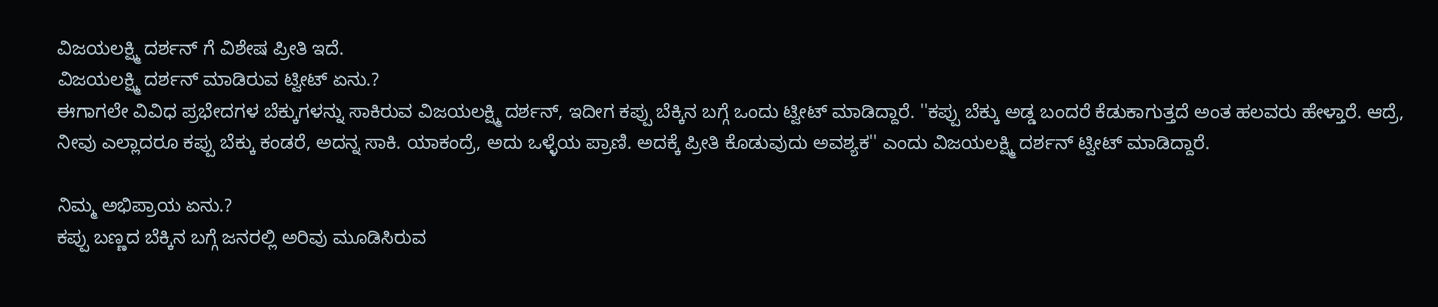ವಿಜಯಲಕ್ಷ್ಮಿ ದರ್ಶನ್ ಗೆ ವಿಶೇಷ ಪ್ರೀತಿ ಇದೆ.
ವಿಜಯಲಕ್ಷ್ಮಿ ದರ್ಶನ್ ಮಾಡಿರುವ ಟ್ವೀಟ್ ಏನು.?
ಈಗಾಗಲೇ ವಿವಿಧ ಪ್ರಭೇದಗಳ ಬೆಕ್ಕುಗಳನ್ನು ಸಾಕಿರುವ ವಿಜಯಲಕ್ಷ್ಮಿ ದರ್ಶನ್, ಇದೀಗ ಕಪ್ಪು ಬೆಕ್ಕಿನ ಬಗ್ಗೆ ಒಂದು ಟ್ವೀಟ್ ಮಾಡಿದ್ದಾರೆ. ''ಕಪ್ಪು ಬೆಕ್ಕು ಅಡ್ಡ ಬಂದರೆ ಕೆಡುಕಾಗುತ್ತದೆ ಅಂತ ಹಲವರು ಹೇಳ್ತಾರೆ. ಆದ್ರೆ, ನೀವು ಎಲ್ಲಾದರೂ ಕಪ್ಪು ಬೆಕ್ಕು ಕಂಡರೆ, ಅದನ್ನ ಸಾಕಿ. ಯಾಕಂದ್ರೆ, ಅದು ಒಳ್ಳೆಯ ಪ್ರಾಣಿ. ಅದಕ್ಕೆ ಪ್ರೀತಿ ಕೊಡುವುದು ಅವಶ್ಯಕ'' ಎಂದು ವಿಜಯಲಕ್ಷ್ಮಿ ದರ್ಶನ್ ಟ್ವೀಟ್ ಮಾಡಿದ್ದಾರೆ.

ನಿಮ್ಮ ಅಭಿಪ್ರಾಯ ಏನು.?
ಕಪ್ಪು ಬಣ್ಣದ ಬೆಕ್ಕಿನ ಬಗ್ಗೆ ಜನರಲ್ಲಿ ಅರಿವು ಮೂಡಿಸಿರುವ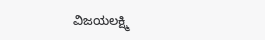ವಿಜಯಲಕ್ಷ್ಮಿ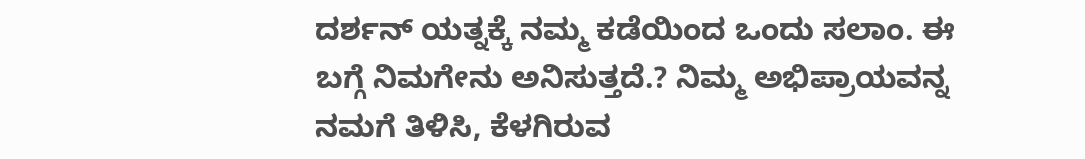ದರ್ಶನ್ ಯತ್ನಕ್ಕೆ ನಮ್ಮ ಕಡೆಯಿಂದ ಒಂದು ಸಲಾಂ. ಈ ಬಗ್ಗೆ ನಿಮಗೇನು ಅನಿಸುತ್ತದೆ.? ನಿಮ್ಮ ಅಭಿಪ್ರಾಯವನ್ನ ನಮಗೆ ತಿಳಿಸಿ, ಕೆಳಗಿರುವ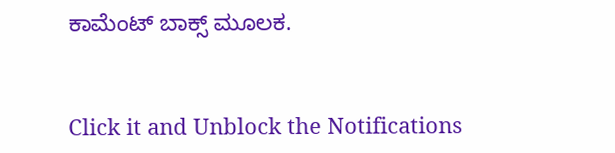ಕಾಮೆಂಟ್ ಬಾಕ್ಸ್ ಮೂಲಕ.


Click it and Unblock the Notifications